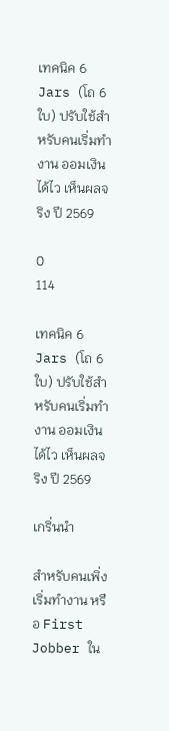เทคนิค 6 Jars (โถ 6 ใบ) ปรับใช้สำหรับคนเริ่มทำงาน ออมเงินได้ไว เห็นผลจริง ปี 2569

0
114

เทคนิค 6 Jars (โถ 6 ใบ) ปรับใช้สำหรับคนเริ่มทำงาน ออมเงินได้ไว เห็นผลจริง ปี 2569

เกริ่นนำ

สำหรับคนเพิ่งเริ่มทำงาน หรือ First Jobber ใน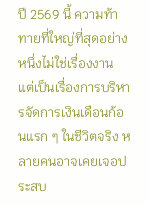ปี 2569 นี้ ความท้าทายที่ใหญ่ที่สุดอย่างหนึ่งไม่ใช่เรื่องงาน แต่เป็นเรื่องการบริหารจัดการเงินเดือนก้อนแรก ๆ ในชีวิตจริง หลายคนอาจเคยเจอประสบ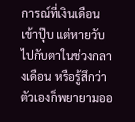การณ์ที่เงินเดือนเข้าปุ๊บ แต่หายวับไปกับตาในช่วงกลางเดือน หรือรู้สึกว่าตัวเองก็พยายามออ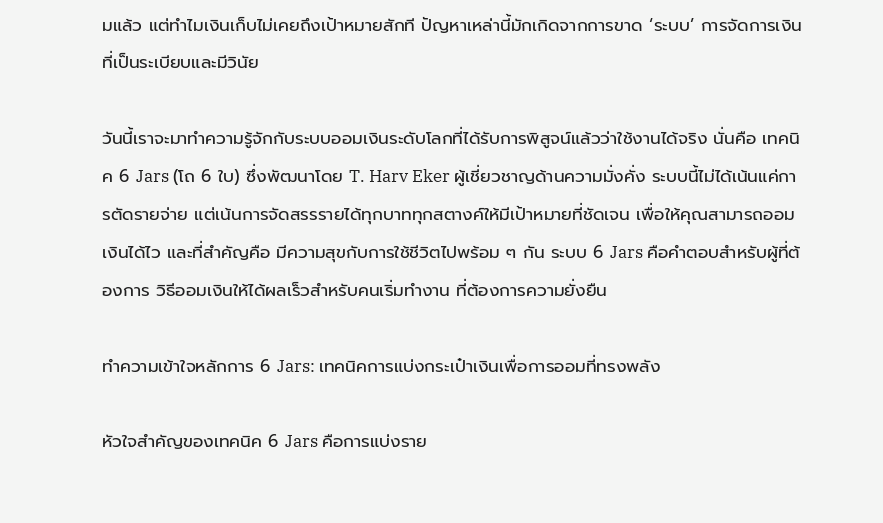มแล้ว แต่ทำไมเงินเก็บไม่เคยถึงเป้าหมายสักที ปัญหาเหล่านี้มักเกิดจากการขาด ‘ระบบ’ การจัดการเงินที่เป็นระเบียบและมีวินัย

วันนี้เราจะมาทำความรู้จักกับระบบออมเงินระดับโลกที่ได้รับการพิสูจน์แล้วว่าใช้งานได้จริง นั่นคือ เทคนิค 6 Jars (โถ 6 ใบ) ซึ่งพัฒนาโดย T. Harv Eker ผู้เชี่ยวชาญด้านความมั่งคั่ง ระบบนี้ไม่ได้เน้นแค่การตัดรายจ่าย แต่เน้นการจัดสรรรายได้ทุกบาททุกสตางค์ให้มีเป้าหมายที่ชัดเจน เพื่อให้คุณสามารถออมเงินได้ไว และที่สำคัญคือ มีความสุขกับการใช้ชีวิตไปพร้อม ๆ กัน ระบบ 6 Jars คือคำตอบสำหรับผู้ที่ต้องการ วิธีออมเงินให้ได้ผลเร็วสำหรับคนเริ่มทำงาน ที่ต้องการความยั่งยืน

ทำความเข้าใจหลักการ 6 Jars: เทคนิคการแบ่งกระเป๋าเงินเพื่อการออมที่ทรงพลัง

หัวใจสำคัญของเทคนิค 6 Jars คือการแบ่งราย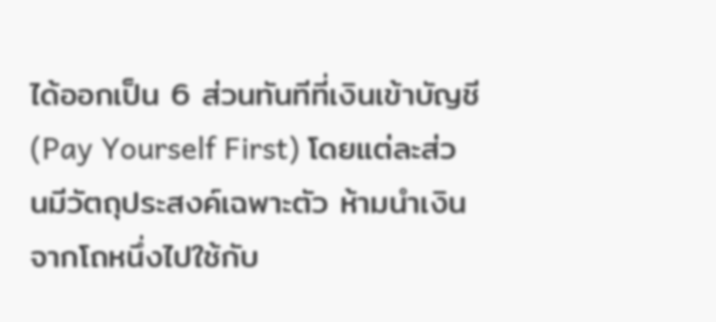ได้ออกเป็น 6 ส่วนทันทีที่เงินเข้าบัญชี (Pay Yourself First) โดยแต่ละส่วนมีวัตถุประสงค์เฉพาะตัว ห้ามนำเงินจากโถหนึ่งไปใช้กับ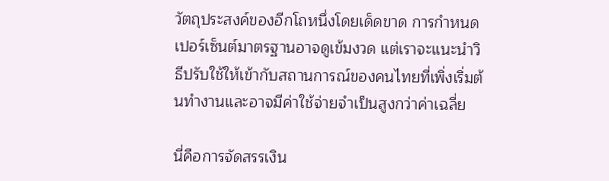วัตถุประสงค์ของอีกโถหนึ่งโดยเด็ดขาด การกำหนดเปอร์เซ็นต์มาตรฐานอาจดูเข้มงวด แต่เราจะแนะนำวิธีปรับใช้ให้เข้ากับสถานการณ์ของคนไทยที่เพิ่งเริ่มต้นทำงานและอาจมีค่าใช้จ่ายจำเป็นสูงกว่าค่าเฉลี่ย

นี่คือการจัดสรรเงิน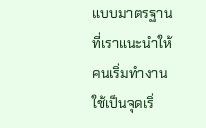แบบมาตรฐานที่เราแนะนำให้คนเริ่มทำงานใช้เป็นจุดเริ่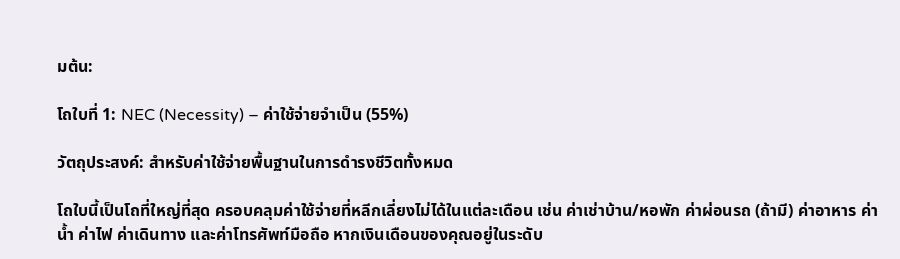มต้น:

โถใบที่ 1: NEC (Necessity) – ค่าใช้จ่ายจำเป็น (55%)

วัตถุประสงค์: สำหรับค่าใช้จ่ายพื้นฐานในการดำรงชีวิตทั้งหมด

โถใบนี้เป็นโถที่ใหญ่ที่สุด ครอบคลุมค่าใช้จ่ายที่หลีกเลี่ยงไม่ได้ในแต่ละเดือน เช่น ค่าเช่าบ้าน/หอพัก ค่าผ่อนรถ (ถ้ามี) ค่าอาหาร ค่าน้ำ ค่าไฟ ค่าเดินทาง และค่าโทรศัพท์มือถือ หากเงินเดือนของคุณอยู่ในระดับ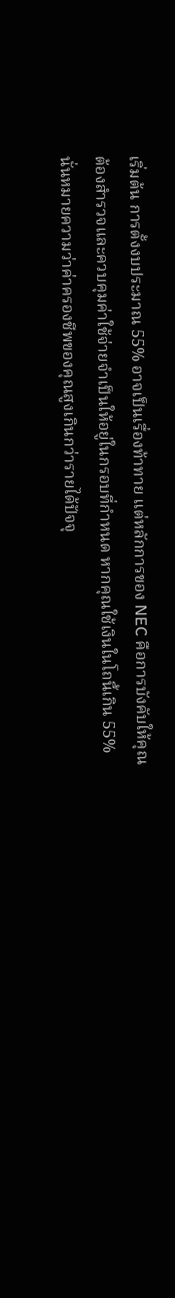เริ่มต้น การตั้งงบประมาณ 55% อาจเป็นเรื่องท้าทาย แต่หลักการของ NEC คือการบังคับให้คุณต้องสำรวจและควบคุมค่าใช้จ่ายจำเป็นให้อยู่ในกรอบที่กำหนด หากคุณใช้เงินในโถนี้เกิน 55% นั่นหมายความว่าค่าครองชีพของคุณสูงเกินกว่ารายได้ปัจจุ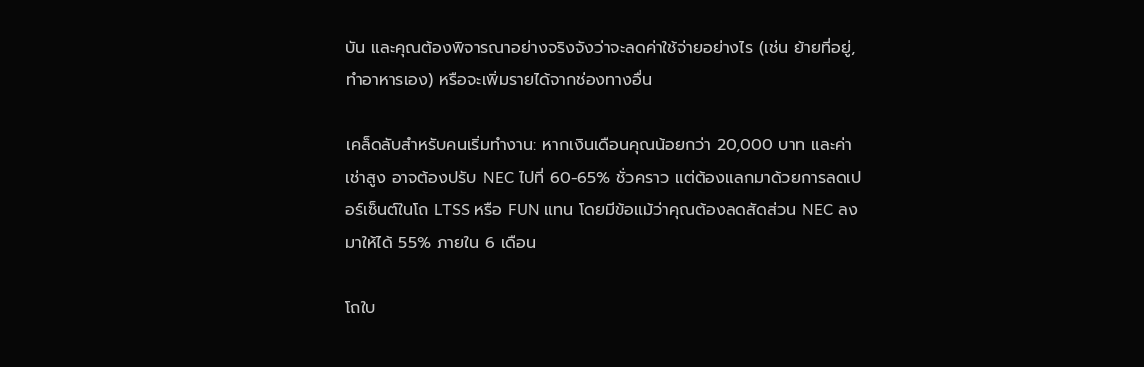บัน และคุณต้องพิจารณาอย่างจริงจังว่าจะลดค่าใช้จ่ายอย่างไร (เช่น ย้ายที่อยู่, ทำอาหารเอง) หรือจะเพิ่มรายได้จากช่องทางอื่น

เคล็ดลับสำหรับคนเริ่มทำงาน: หากเงินเดือนคุณน้อยกว่า 20,000 บาท และค่าเช่าสูง อาจต้องปรับ NEC ไปที่ 60-65% ชั่วคราว แต่ต้องแลกมาด้วยการลดเปอร์เซ็นต์ในโถ LTSS หรือ FUN แทน โดยมีข้อแม้ว่าคุณต้องลดสัดส่วน NEC ลงมาให้ได้ 55% ภายใน 6 เดือน

โถใบ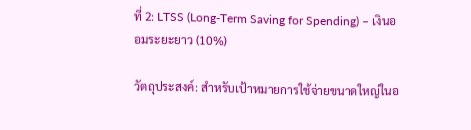ที่ 2: LTSS (Long-Term Saving for Spending) – เงินออมระยะยาว (10%)

วัตถุประสงค์: สำหรับเป้าหมายการใช้จ่ายขนาดใหญ่ในอ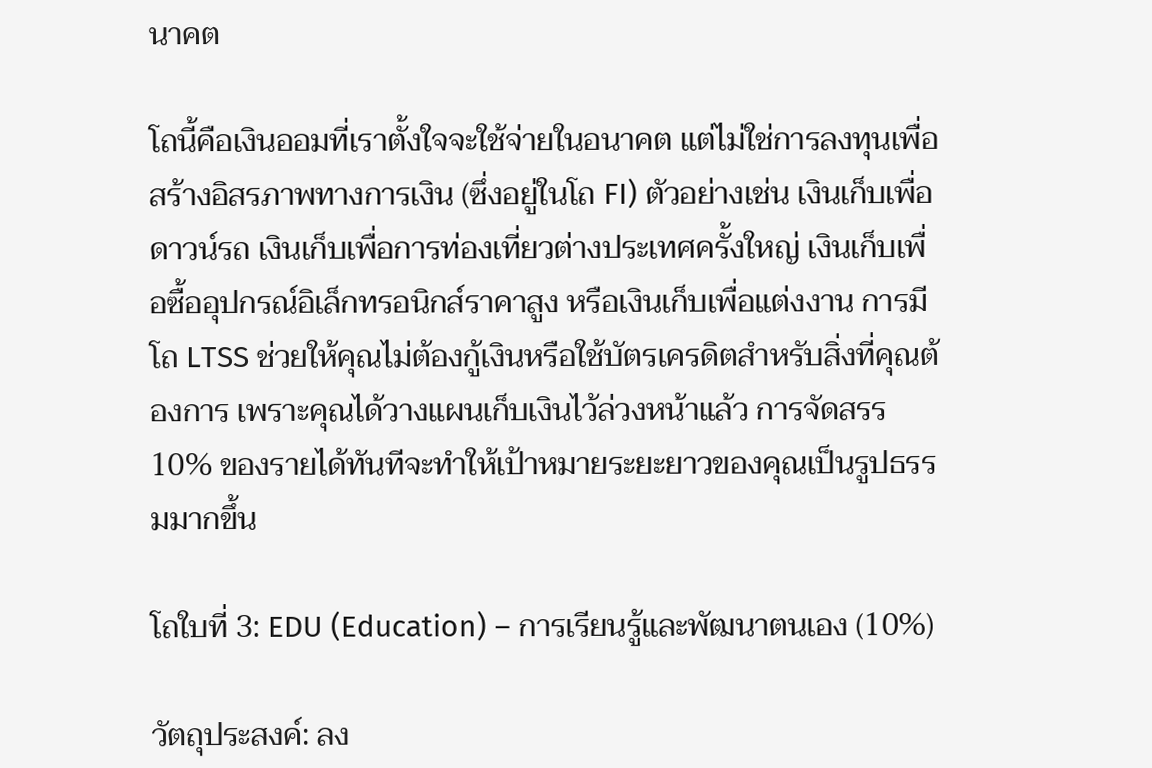นาคต

โถนี้คือเงินออมที่เราตั้งใจจะใช้จ่ายในอนาคต แต่ไม่ใช่การลงทุนเพื่อสร้างอิสรภาพทางการเงิน (ซึ่งอยู่ในโถ FI) ตัวอย่างเช่น เงินเก็บเพื่อดาวน์รถ เงินเก็บเพื่อการท่องเที่ยวต่างประเทศครั้งใหญ่ เงินเก็บเพื่อซื้ออุปกรณ์อิเล็กทรอนิกส์ราคาสูง หรือเงินเก็บเพื่อแต่งงาน การมีโถ LTSS ช่วยให้คุณไม่ต้องกู้เงินหรือใช้บัตรเครดิตสำหรับสิ่งที่คุณต้องการ เพราะคุณได้วางแผนเก็บเงินไว้ล่วงหน้าแล้ว การจัดสรร 10% ของรายได้ทันทีจะทำให้เป้าหมายระยะยาวของคุณเป็นรูปธรรมมากขึ้น

โถใบที่ 3: EDU (Education) – การเรียนรู้และพัฒนาตนเอง (10%)

วัตถุประสงค์: ลง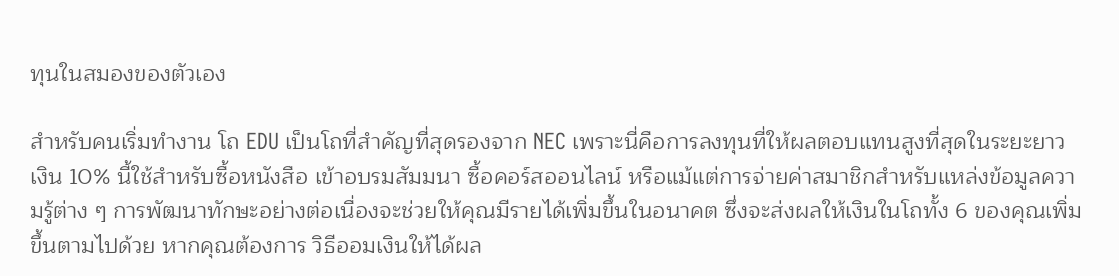ทุนในสมองของตัวเอง

สำหรับคนเริ่มทำงาน โถ EDU เป็นโถที่สำคัญที่สุดรองจาก NEC เพราะนี่คือการลงทุนที่ให้ผลตอบแทนสูงที่สุดในระยะยาว เงิน 10% นี้ใช้สำหรับซื้อหนังสือ เข้าอบรมสัมมนา ซื้อคอร์สออนไลน์ หรือแม้แต่การจ่ายค่าสมาชิกสำหรับแหล่งข้อมูลความรู้ต่าง ๆ การพัฒนาทักษะอย่างต่อเนื่องจะช่วยให้คุณมีรายได้เพิ่มขึ้นในอนาคต ซึ่งจะส่งผลให้เงินในโถทั้ง 6 ของคุณเพิ่มขึ้นตามไปด้วย หากคุณต้องการ วิธีออมเงินให้ได้ผล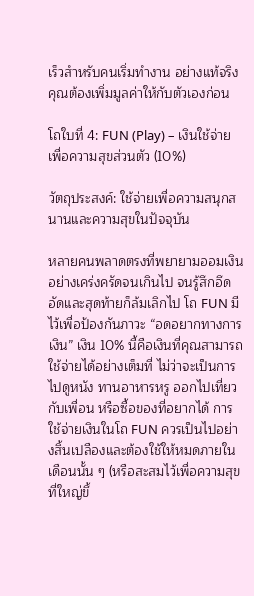เร็วสำหรับคนเริ่มทำงาน อย่างแท้จริง คุณต้องเพิ่มมูลค่าให้กับตัวเองก่อน

โถใบที่ 4: FUN (Play) – เงินใช้จ่ายเพื่อความสุขส่วนตัว (10%)

วัตถุประสงค์: ใช้จ่ายเพื่อความสนุกสนานและความสุขในปัจจุบัน

หลายคนพลาดตรงที่พยายามออมเงินอย่างเคร่งครัดจนเกินไป จนรู้สึกอึดอัดและสุดท้ายก็ล้มเลิกไป โถ FUN มีไว้เพื่อป้องกันภาวะ “อดอยากทางการเงิน” เงิน 10% นี้คือเงินที่คุณสามารถใช้จ่ายได้อย่างเต็มที่ ไม่ว่าจะเป็นการไปดูหนัง ทานอาหารหรู ออกไปเที่ยวกับเพื่อน หรือซื้อของที่อยากได้ การใช้จ่ายเงินในโถ FUN ควรเป็นไปอย่างสิ้นเปลืองและต้องใช้ให้หมดภายในเดือนนั้น ๆ (หรือสะสมไว้เพื่อความสุขที่ใหญ่ขึ้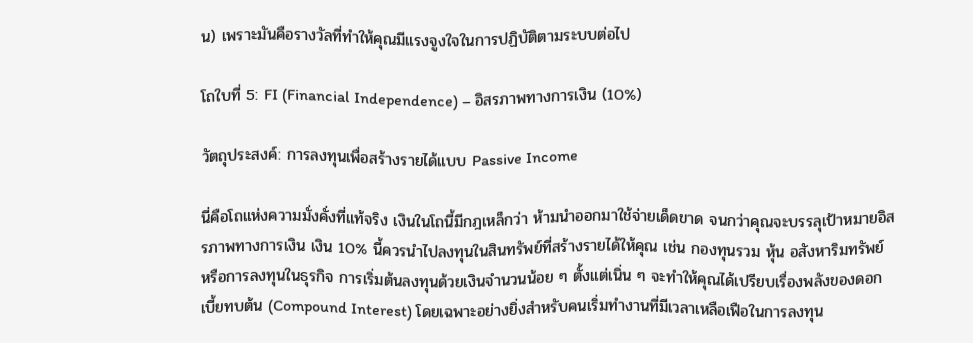น) เพราะมันคือรางวัลที่ทำให้คุณมีแรงจูงใจในการปฏิบัติตามระบบต่อไป

โถใบที่ 5: FI (Financial Independence) – อิสรภาพทางการเงิน (10%)

วัตถุประสงค์: การลงทุนเพื่อสร้างรายได้แบบ Passive Income

นี่คือโถแห่งความมั่งคั่งที่แท้จริง เงินในโถนี้มีกฎเหล็กว่า ห้ามนำออกมาใช้จ่ายเด็ดขาด จนกว่าคุณจะบรรลุเป้าหมายอิสรภาพทางการเงิน เงิน 10% นี้ควรนำไปลงทุนในสินทรัพย์ที่สร้างรายได้ให้คุณ เช่น กองทุนรวม หุ้น อสังหาริมทรัพย์ หรือการลงทุนในธุรกิจ การเริ่มต้นลงทุนด้วยเงินจำนวนน้อย ๆ ตั้งแต่เนิ่น ๆ จะทำให้คุณได้เปรียบเรื่องพลังของดอกเบี้ยทบต้น (Compound Interest) โดยเฉพาะอย่างยิ่งสำหรับคนเริ่มทำงานที่มีเวลาเหลือเฟือในการลงทุน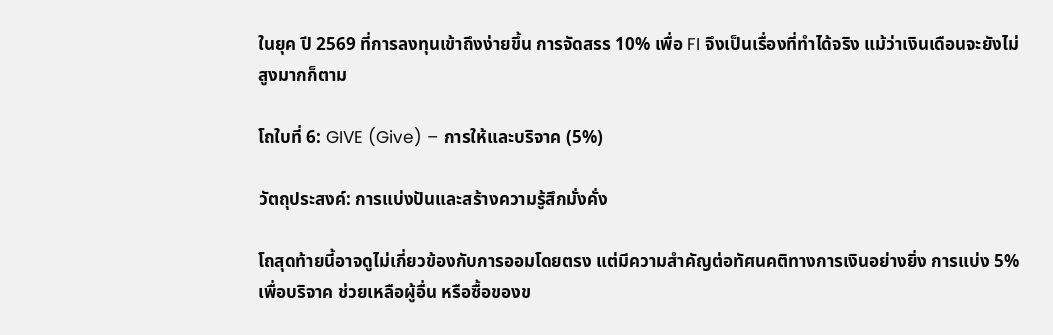ในยุค ปี 2569 ที่การลงทุนเข้าถึงง่ายขึ้น การจัดสรร 10% เพื่อ FI จึงเป็นเรื่องที่ทำได้จริง แม้ว่าเงินเดือนจะยังไม่สูงมากก็ตาม

โถใบที่ 6: GIVE (Give) – การให้และบริจาค (5%)

วัตถุประสงค์: การแบ่งปันและสร้างความรู้สึกมั่งคั่ง

โถสุดท้ายนี้อาจดูไม่เกี่ยวข้องกับการออมโดยตรง แต่มีความสำคัญต่อทัศนคติทางการเงินอย่างยิ่ง การแบ่ง 5% เพื่อบริจาค ช่วยเหลือผู้อื่น หรือซื้อของข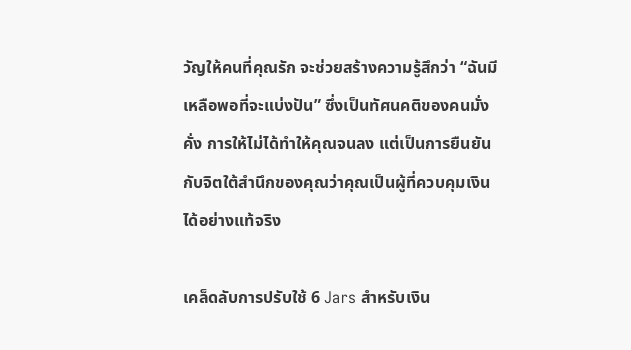วัญให้คนที่คุณรัก จะช่วยสร้างความรู้สึกว่า “ฉันมีเหลือพอที่จะแบ่งปัน” ซึ่งเป็นทัศนคติของคนมั่งคั่ง การให้ไม่ได้ทำให้คุณจนลง แต่เป็นการยืนยันกับจิตใต้สำนึกของคุณว่าคุณเป็นผู้ที่ควบคุมเงินได้อย่างแท้จริง

เคล็ดลับการปรับใช้ 6 Jars สำหรับเงิน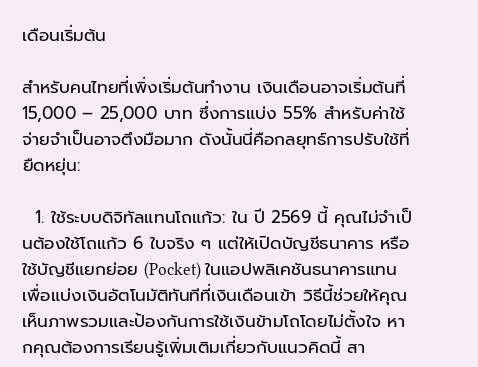เดือนเริ่มต้น

สำหรับคนไทยที่เพิ่งเริ่มต้นทำงาน เงินเดือนอาจเริ่มต้นที่ 15,000 – 25,000 บาท ซึ่งการแบ่ง 55% สำหรับค่าใช้จ่ายจำเป็นอาจตึงมือมาก ดังนั้นนี่คือกลยุทธ์การปรับใช้ที่ยืดหยุ่น:

  1. ใช้ระบบดิจิทัลแทนโถแก้ว: ใน ปี 2569 นี้ คุณไม่จำเป็นต้องใช้โถแก้ว 6 ใบจริง ๆ แต่ให้เปิดบัญชีธนาคาร หรือใช้บัญชีแยกย่อย (Pocket) ในแอปพลิเคชันธนาคารแทน เพื่อแบ่งเงินอัตโนมัติทันทีที่เงินเดือนเข้า วิธีนี้ช่วยให้คุณเห็นภาพรวมและป้องกันการใช้เงินข้ามโถโดยไม่ตั้งใจ หากคุณต้องการเรียนรู้เพิ่มเติมเกี่ยวกับแนวคิดนี้ สา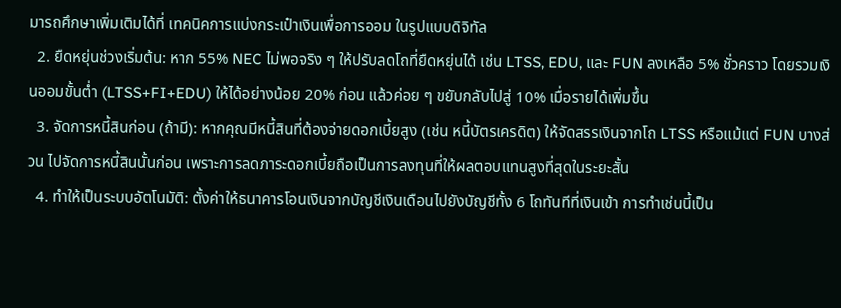มารถศึกษาเพิ่มเติมได้ที่ เทคนิคการแบ่งกระเป๋าเงินเพื่อการออม ในรูปแบบดิจิทัล
  2. ยืดหยุ่นช่วงเริ่มต้น: หาก 55% NEC ไม่พอจริง ๆ ให้ปรับลดโถที่ยืดหยุ่นได้ เช่น LTSS, EDU, และ FUN ลงเหลือ 5% ชั่วคราว โดยรวมเงินออมขั้นต่ำ (LTSS+FI+EDU) ให้ได้อย่างน้อย 20% ก่อน แล้วค่อย ๆ ขยับกลับไปสู่ 10% เมื่อรายได้เพิ่มขึ้น
  3. จัดการหนี้สินก่อน (ถ้ามี): หากคุณมีหนี้สินที่ต้องจ่ายดอกเบี้ยสูง (เช่น หนี้บัตรเครดิต) ให้จัดสรรเงินจากโถ LTSS หรือแม้แต่ FUN บางส่วน ไปจัดการหนี้สินนั้นก่อน เพราะการลดภาระดอกเบี้ยถือเป็นการลงทุนที่ให้ผลตอบแทนสูงที่สุดในระยะสั้น
  4. ทำให้เป็นระบบอัตโนมัติ: ตั้งค่าให้ธนาคารโอนเงินจากบัญชีเงินเดือนไปยังบัญชีทั้ง 6 โถทันทีที่เงินเข้า การทำเช่นนี้เป็น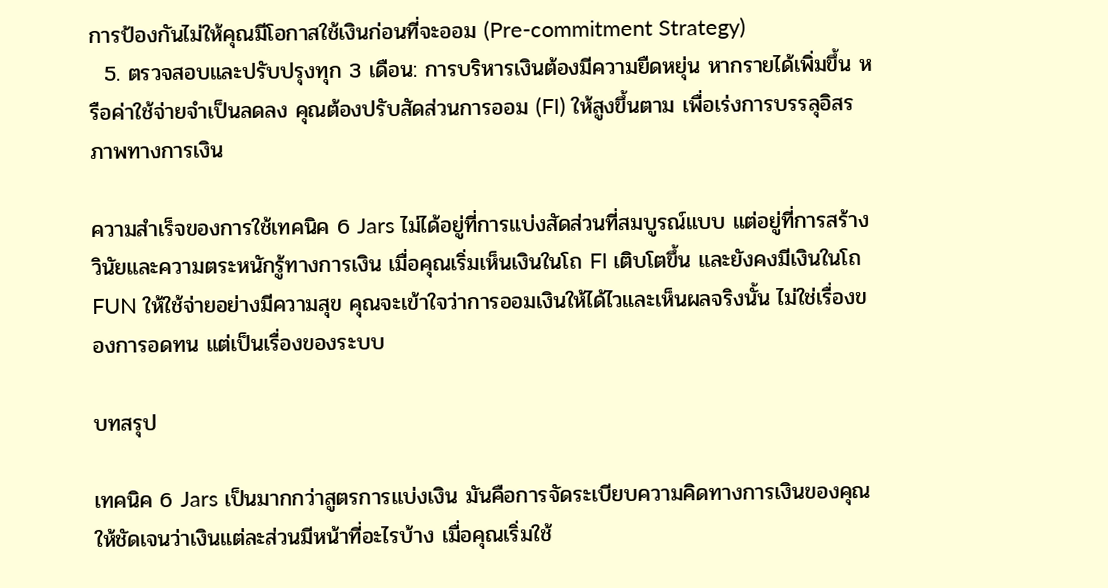การป้องกันไม่ให้คุณมีโอกาสใช้เงินก่อนที่จะออม (Pre-commitment Strategy)
  5. ตรวจสอบและปรับปรุงทุก 3 เดือน: การบริหารเงินต้องมีความยืดหยุ่น หากรายได้เพิ่มขึ้น หรือค่าใช้จ่ายจำเป็นลดลง คุณต้องปรับสัดส่วนการออม (FI) ให้สูงขึ้นตาม เพื่อเร่งการบรรลุอิสรภาพทางการเงิน

ความสำเร็จของการใช้เทคนิค 6 Jars ไม่ได้อยู่ที่การแบ่งสัดส่วนที่สมบูรณ์แบบ แต่อยู่ที่การสร้างวินัยและความตระหนักรู้ทางการเงิน เมื่อคุณเริ่มเห็นเงินในโถ FI เติบโตขึ้น และยังคงมีเงินในโถ FUN ให้ใช้จ่ายอย่างมีความสุข คุณจะเข้าใจว่าการออมเงินให้ได้ไวและเห็นผลจริงนั้น ไม่ใช่เรื่องของการอดทน แต่เป็นเรื่องของระบบ

บทสรุป

เทคนิค 6 Jars เป็นมากกว่าสูตรการแบ่งเงิน มันคือการจัดระเบียบความคิดทางการเงินของคุณให้ชัดเจนว่าเงินแต่ละส่วนมีหน้าที่อะไรบ้าง เมื่อคุณเริ่มใช้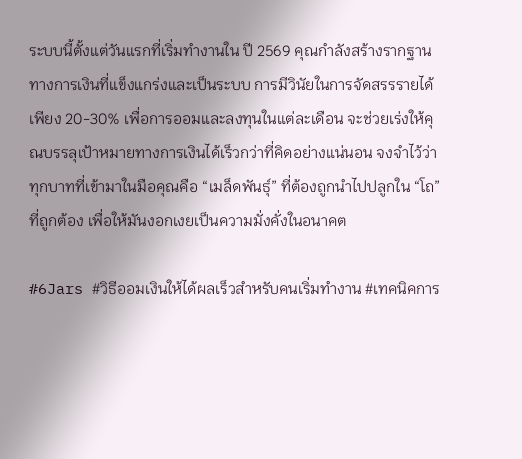ระบบนี้ตั้งแต่วันแรกที่เริ่มทำงานใน ปี 2569 คุณกำลังสร้างรากฐานทางการเงินที่แข็งแกร่งและเป็นระบบ การมีวินัยในการจัดสรรรายได้เพียง 20-30% เพื่อการออมและลงทุนในแต่ละเดือน จะช่วยเร่งให้คุณบรรลุเป้าหมายทางการเงินได้เร็วกว่าที่คิดอย่างแน่นอน จงจำไว้ว่า ทุกบาทที่เข้ามาในมือคุณคือ “เมล็ดพันธุ์” ที่ต้องถูกนำไปปลูกใน “โถ” ที่ถูกต้อง เพื่อให้มันงอกเงยเป็นความมั่งคั่งในอนาคต

#6Jars #วิธีออมเงินให้ได้ผลเร็วสำหรับคนเริ่มทำงาน #เทคนิคการ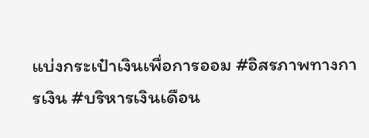แบ่งกระเป๋าเงินเพื่อการออม #อิสรภาพทางการเงิน #บริหารเงินเดือน